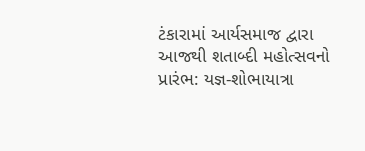ટંકારામાં આર્યસમાજ દ્વારા આજથી શતાબ્દી મહોત્સવનો પ્રારંભ: યજ્ઞ-શોભાયાત્રા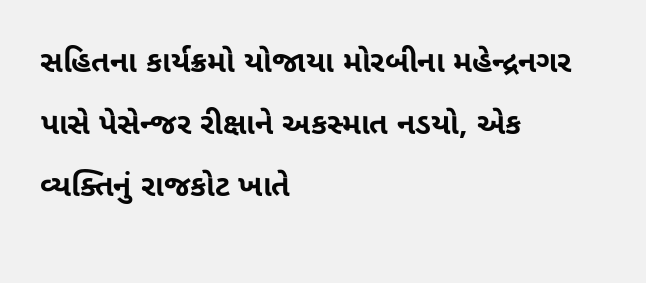સહિતના કાર્યક્રમો યોજાયા મોરબીના મહેન્દ્રનગર પાસે પેસેન્જર રીક્ષાને અકસ્માત નડયો, એક વ્યક્તિનું રાજકોટ ખાતે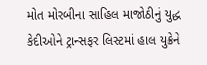મોત મોરબીના સાહિલ માજોઠીનું યુદ્ધ કેદીઓને ટ્રાન્સફર લિસ્ટમાં હાલ યુક્રેને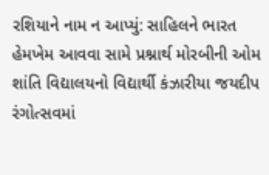રશિયાને નામ ન આપ્યું: સાહિલને ભારત હેમખેમ આવવા સામે પ્રશ્નાર્થ મોરબીની ઓમ શાંતિ વિદ્યાલયનો વિદ્યાર્થી કંઝારીયા જયદીપ રંગોત્સવમાં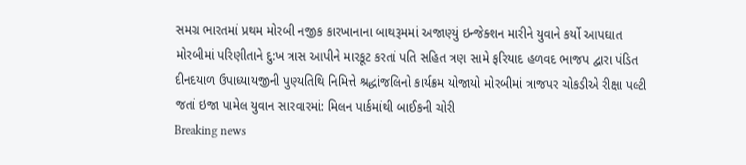સમગ્ર ભારતમાં પ્રથમ મોરબી નજીક કારખાનાના બાથરૂમમાં અજાણ્યું ઇન્જેક્શન મારીને યુવાને કર્યો આપઘાત મોરબીમાં પરિણીતાને દુ:ખ ત્રાસ આપીને મારકૂટ કરતાં પતિ સહિત ત્રણ સામે ફરિયાદ હળવદ ભાજપ દ્વારા પંડિત દીનદયાળ ઉપાધ્યાયજીની પુણ્યતિથિ નિમિત્તે શ્રદ્ધાંજલિનો કાર્યક્રમ યોજાયો મોરબીમાં ત્રાજપર ચોકડીએ રીક્ષા પલ્ટી જતાં ઇજા પામેલ યુવાન સારવારમાં: મિલન પાર્કમાંથી બાઈકની ચોરી
Breaking news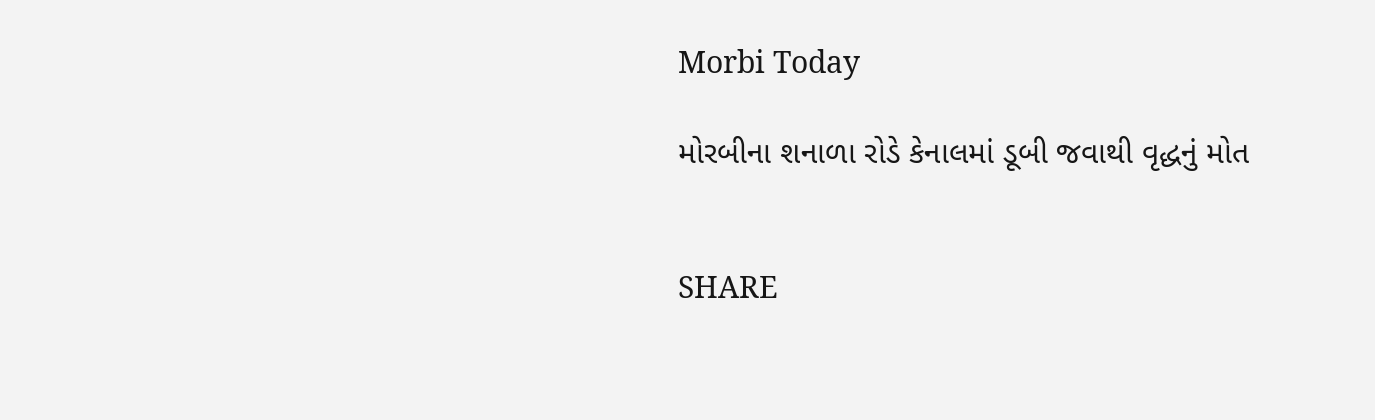Morbi Today

મોરબીના શનાળા રોડે કેનાલમાં ડૂબી જવાથી વૃદ્ધનું મોત


SHARE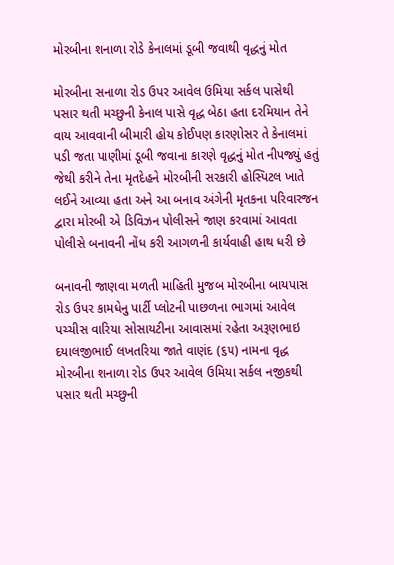મોરબીના શનાળા રોડે કેનાલમાં ડૂબી જવાથી વૃદ્ધનું મોત

મોરબીના સનાળા રોડ ઉપર આવેલ ઉમિયા સર્કલ પાસેથી પસાર થતી મચ્છુની કેનાલ પાસે વૃદ્ધ બેઠા હતા દરમિયાન તેને વાય આવવાની બીમારી હોય કોઈપણ કારણોસર તે કેનાલમાં પડી જતા પાણીમાં ડૂબી જવાના કારણે વૃદ્ધનું મોત નીપજ્યું હતું જેથી કરીને તેના મૃતદેહને મોરબીની સરકારી હોસ્પિટલ ખાતે લઈને આવ્યા હતા અને આ બનાવ અંગેની મૃતકના પરિવારજન દ્વારા મોરબી એ ડિવિઝન પોલીસને જાણ કરવામાં આવતા પોલીસે બનાવની નોંધ કરી આગળની કાર્યવાહી હાથ ધરી છે

બનાવની જાણવા મળતી માહિતી મુજબ મોરબીના બાયપાસ રોડ ઉપર કામધેનુ પાર્ટી પ્લોટની પાછળના ભાગમાં આવેલ પચ્ચીસ વારિયા સોસાયટીના આવાસમાં રહેતા અરૂણભાઇ દયાલજીભાઈ લખતરિયા જાતે વાણંદ (૬૫) નામના વૃદ્ધ મોરબીના શનાળા રોડ ઉપર આવેલ ઉમિયા સર્કલ નજીકથી પસાર થતી મચ્છુની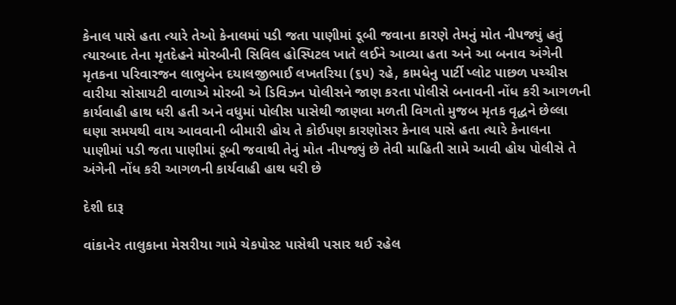કેનાલ પાસે હતા ત્યારે તેઓ કેનાલમાં પડી જતા પાણીમાં ડૂબી જવાના કારણે તેમનું મોત નીપજ્યું હતું ત્યારબાદ તેના મૃતદેહને મોરબીની સિવિલ હોસ્પિટલ ખાતે લઈને આવ્યા હતા અને આ બનાવ અંગેની મૃતકના પરિવારજન લાભુબેન દયાલજીભાઈ લખતરિયા (૬૫) રહે, કામધેનુ પાર્ટી પ્લોટ પાછળ પચ્ચીસ વારીયા સોસાયટી વાળાએ મોરબી એ ડિવિઝન પોલીસને જાણ કરતા પોલીસે બનાવની નોંધ કરી આગળની કાર્યવાહી હાથ ધરી હતી અને વધુમાં પોલીસ પાસેથી જાણવા મળતી વિગતો મુજબ મૃતક વૃદ્ધને છેલ્લા ઘણા સમયથી વાય આવવાની બીમારી હોય તે કોઈપણ કારણોસર કેનાલ પાસે હતા ત્યારે કેનાલના પાણીમાં પડી જતા પાણીમાં ડૂબી જવાથી તેનું મોત નીપજ્યું છે તેવી માહિતી સામે આવી હોય પોલીસે તે અંગેની નોંધ કરી આગળની કાર્યવાહી હાથ ધરી છે

દેશી દારૂ

વાંકાનેર તાલુકાના મેસરીયા ગામે ચેકપોસ્ટ પાસેથી પસાર થઈ રહેલ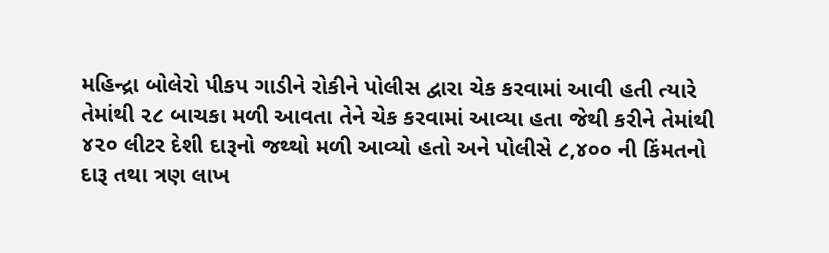મહિન્દ્રા બોલેરો પીકપ ગાડીને રોકીને પોલીસ દ્વારા ચેક કરવામાં આવી હતી ત્યારે તેમાંથી ૨૮ બાચકા મળી આવતા તેને ચેક કરવામાં આવ્યા હતા જેથી કરીને તેમાંથી ૪૨૦ લીટર દેશી દારૂનો જથ્થો મળી આવ્યો હતો અને પોલીસે ૮,૪૦૦ ની કિંમતનો દારૂ તથા ત્રણ લાખ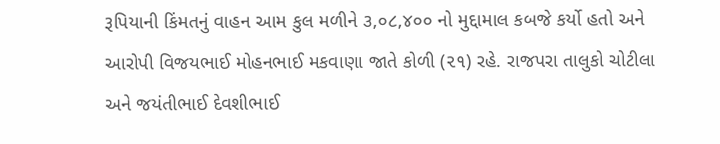રૂપિયાની કિંમતનું વાહન આમ કુલ મળીને ૩,૦૮,૪૦૦ નો મુદ્દામાલ કબજે કર્યો હતો અને આરોપી વિજયભાઈ મોહનભાઈ મકવાણા જાતે કોળી (૨૧) રહે. રાજપરા તાલુકો ચોટીલા અને જયંતીભાઈ દેવશીભાઈ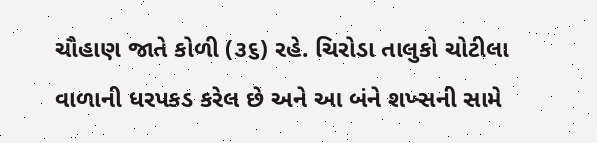ચૌહાણ જાતે કોળી (૩૬) રહે. ચિરોડા તાલુકો ચોટીલા વાળાની ધરપકડ કરેલ છે અને આ બંને શખ્સની સામે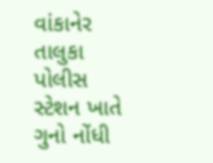વાંકાનેર તાલુકા પોલીસ સ્ટેશન ખાતે ગુનો નોંધી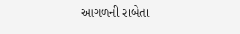આગળની રાબેતા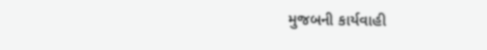મુજબની કાર્યવાહી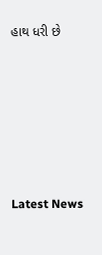હાથ ધરી છે






Latest News